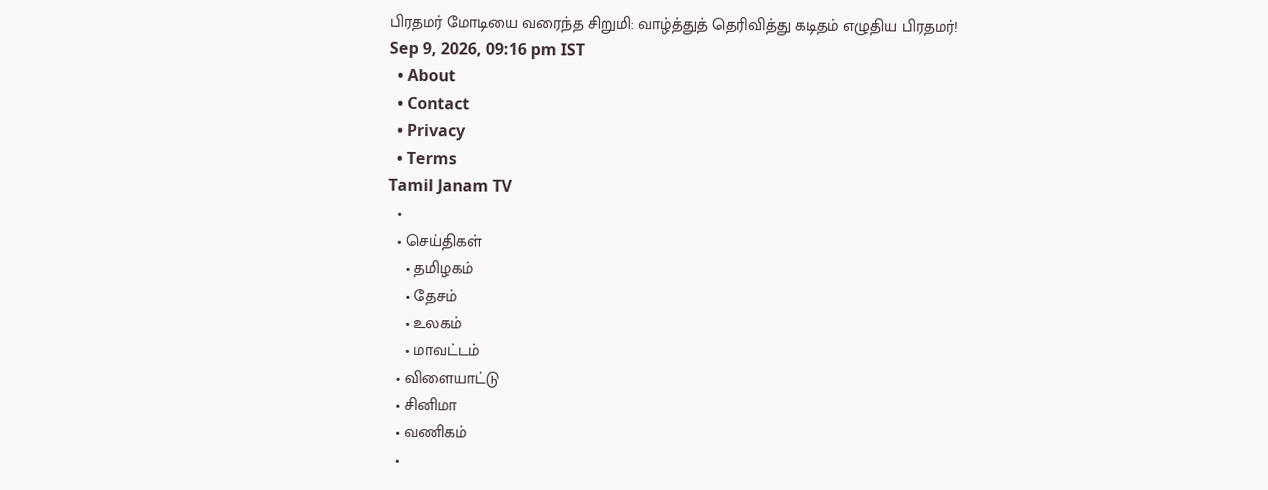பிரதமர் மோடியை வரைந்த சிறுமி: வாழ்த்துத் தெரிவித்து கடிதம் எழுதிய பிரதமர்!
Sep 9, 2026, 09:16 pm IST
  • About
  • Contact
  • Privacy
  • Terms
Tamil Janam TV
  •
  • செய்திகள்
    • தமிழகம்
    • தேசம்
    • உலகம்
    • மாவட்டம்
  • விளையாட்டு
  • சினிமா
  • வணிகம்
  •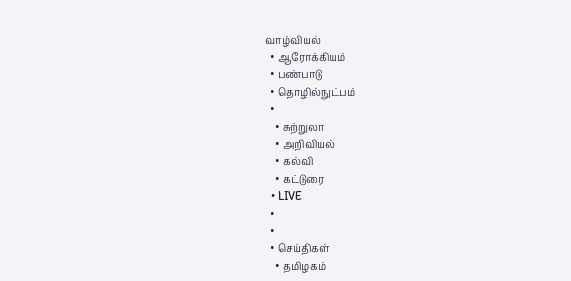வாழ்வியல்
  • ஆரோக்கியம்
  • பண்பாடு
  • தொழில்நுட்பம்
  •
    • சுற்றுலா
    • அறிவியல்
    • கல்வி
    • கட்டுரை
  • LIVE
  •
  •
  • செய்திகள்
    • தமிழகம்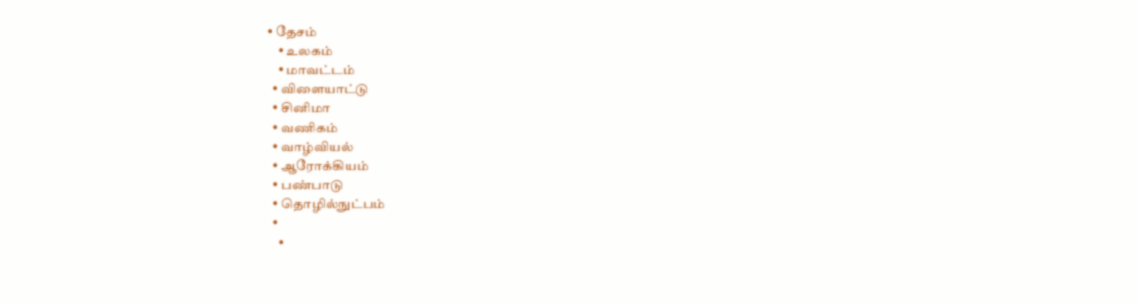• தேசம்
    • உலகம்
    • மாவட்டம்
  • விளையாட்டு
  • சினிமா
  • வணிகம்
  • வாழ்வியல்
  • ஆரோக்கியம்
  • பண்பாடு
  • தொழில்நுட்பம்
  •
    •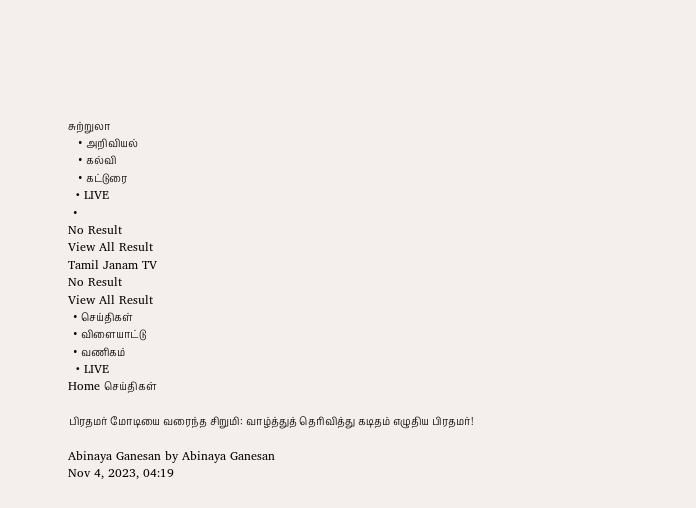சுற்றுலா
    • அறிவியல்
    • கல்வி
    • கட்டுரை
  • LIVE
  •
No Result
View All Result
Tamil Janam TV
No Result
View All Result
  • செய்திகள்
  • விளையாட்டு
  • வணிகம்
  • LIVE
Home செய்திகள்

பிரதமர் மோடியை வரைந்த சிறுமி: வாழ்த்துத் தெரிவித்து கடிதம் எழுதிய பிரதமர்!

Abinaya Ganesan by Abinaya Ganesan
Nov 4, 2023, 04:19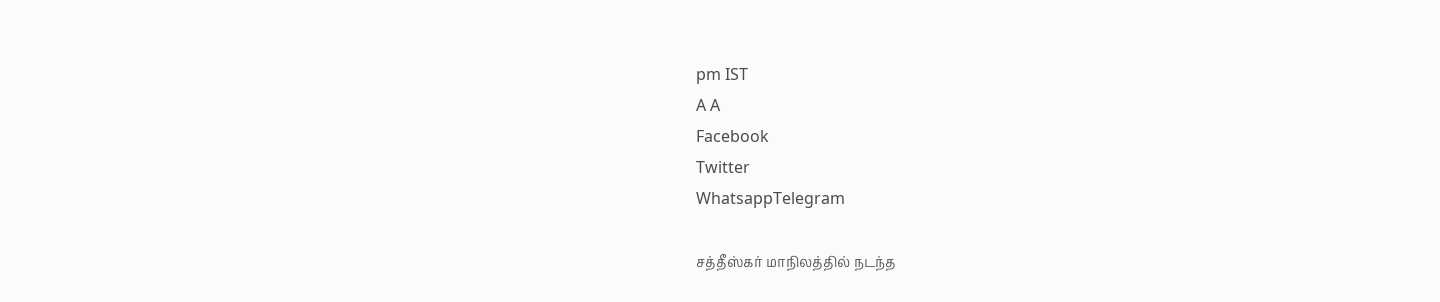pm IST
A A
Facebook
Twitter
WhatsappTelegram

சத்தீஸ்கர் மாநிலத்தில் நடந்த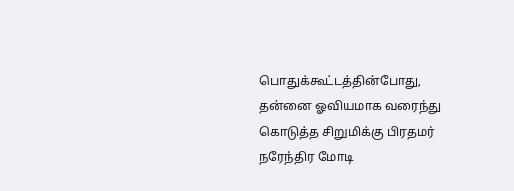பொதுக்கூட்டத்தின்போது, தன்னை ஓவியமாக வரைந்து கொடுத்த சிறுமிக்கு பிரதமர் நரேந்திர மோடி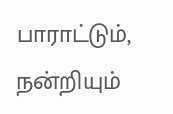பாராட்டும், நன்றியும்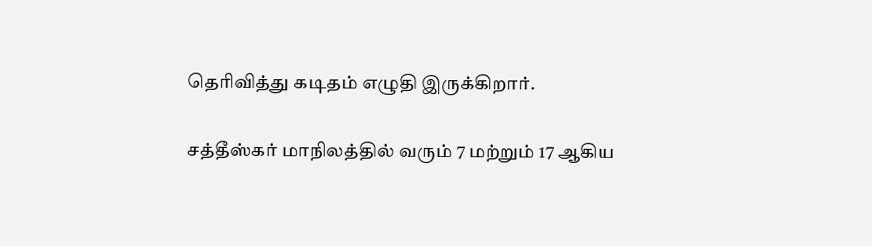தெரிவித்து கடிதம் எழுதி இருக்கிறார்.

சத்தீஸ்கர் மாநிலத்தில் வரும் 7 மற்றும் 17 ஆகிய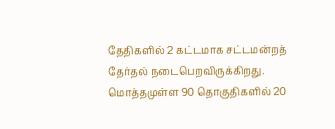தேதிகளில் 2 கட்டமாக சட்டமன்றத் தேர்தல் நடைபெறவிருக்கிறது. மொத்தமுள்ள 90 தொகுதிகளில் 20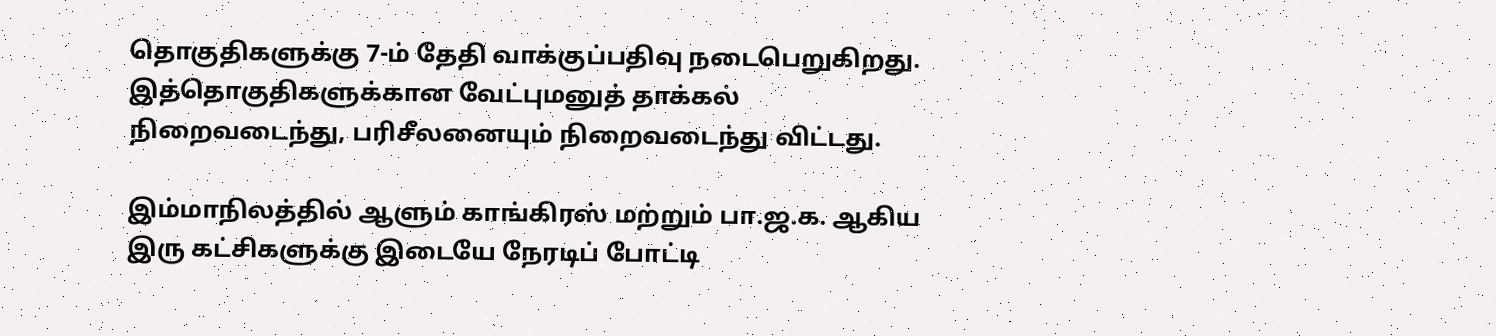தொகுதிகளுக்கு 7-ம் தேதி வாக்குப்பதிவு நடைபெறுகிறது. இத்தொகுதிகளுக்கான வேட்புமனுத் தாக்கல் நிறைவடைந்து, பரிசீலனையும் நிறைவடைந்து விட்டது.

இம்மாநிலத்தில் ஆளும் காங்கிரஸ் மற்றும் பா.ஜ.க. ஆகிய இரு கட்சிகளுக்கு இடையே நேரடிப் போட்டி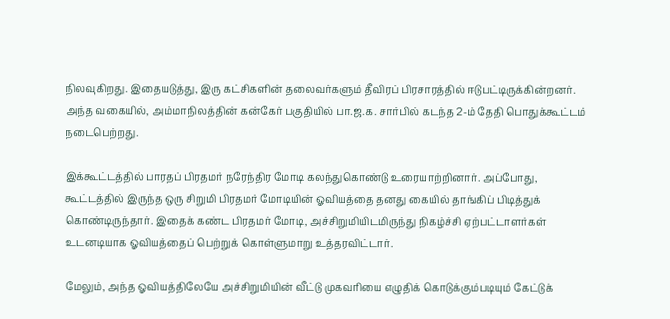நிலவுகிறது. இதையடுத்து, இரு கட்சிகளின் தலைவர்களும் தீவிரப் பிரசாரத்தில் ஈடுபட்டிருக்கின்றனர். அந்த வகையில், அம்மாநிலத்தின் கன்கேர் பகுதியில் பா.ஜ.க. சார்பில் கடந்த 2-ம் தேதி பொதுக்கூட்டம் நடைபெற்றது.

இக்கூட்டத்தில் பாரதப் பிரதமர் நரேந்திர மோடி கலந்துகொண்டு உரையாற்றினார். அப்போது, கூட்டத்தில் இருந்த ஒரு சிறுமி பிரதமர் மோடியின் ஓவியத்தை தனது கையில் தாங்கிப் பிடித்துக் கொண்டிருந்தார். இதைக் கண்ட பிரதமர் மோடி, அச்சிறுமியிடமிருந்து நிகழ்ச்சி ஏற்பட்டாளர்கள் உடனடியாக ஓவியத்தைப் பெற்றுக் கொள்ளுமாறு உத்தரவிட்டார்.

மேலும், அந்த ஓவியத்திலேயே அச்சிறுமியின் வீட்டு முகவரியை எழுதிக் கொடுக்கும்படியும் கேட்டுக்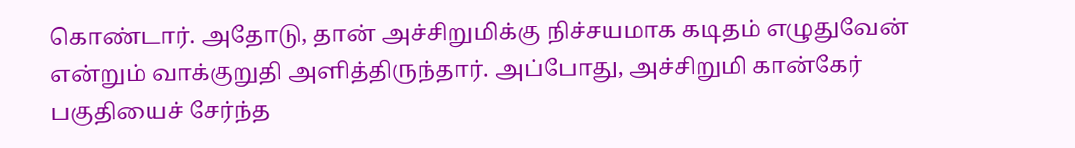கொண்டார். அதோடு, தான் அச்சிறுமிக்கு நிச்சயமாக கடிதம் எழுதுவேன் என்றும் வாக்குறுதி அளித்திருந்தார். அப்போது, அச்சிறுமி கான்கேர் பகுதியைச் சேர்ந்த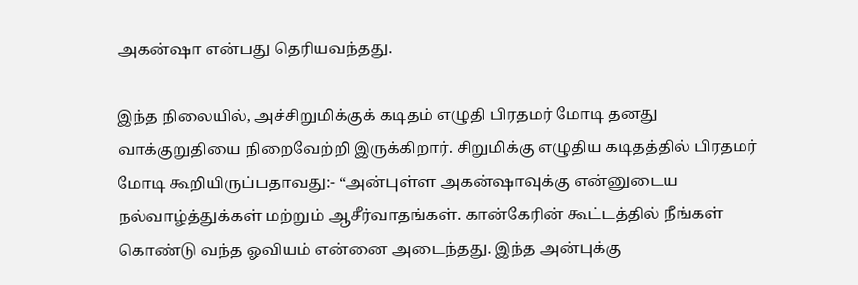அகன்ஷா என்பது தெரியவந்தது.

இந்த நிலையில், அச்சிறுமிக்குக் கடிதம் எழுதி பிரதமர் மோடி தனது வாக்குறுதியை நிறைவேற்றி இருக்கிறார். சிறுமிக்கு எழுதிய கடிதத்தில் பிரதமர் மோடி கூறியிருப்பதாவது:- “அன்புள்ள அகன்ஷாவுக்கு என்னுடைய நல்வாழ்த்துக்கள் மற்றும் ஆசீர்வாதங்கள். கான்கேரின் கூட்டத்தில் நீங்கள் கொண்டு வந்த ஓவியம் என்னை அடைந்தது. இந்த அன்புக்கு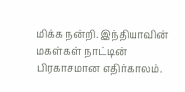மிக்க நன்றி. இந்தியாவின் மகள்கள் நாட்டின் பிரகாசமான எதிர்காலம்.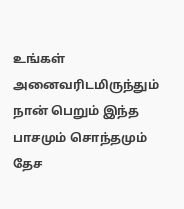உங்கள் அனைவரிடமிருந்தும் நான் பெறும் இந்த பாசமும் சொந்தமும் தேச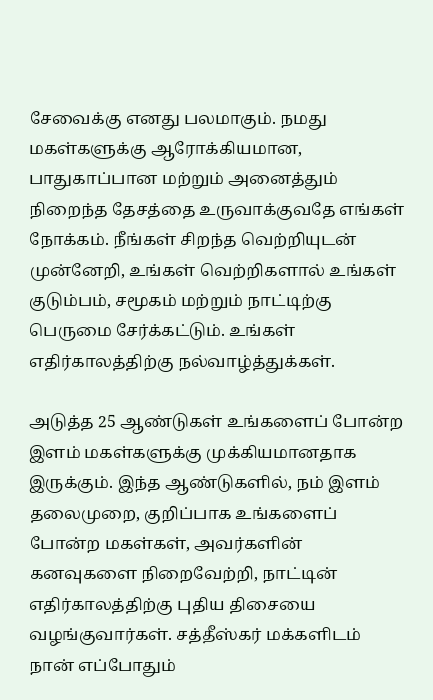சேவைக்கு எனது பலமாகும். நமது மகள்களுக்கு ஆரோக்கியமான, பாதுகாப்பான மற்றும் அனைத்தும் நிறைந்த தேசத்தை உருவாக்குவதே எங்கள் நோக்கம். நீங்கள் சிறந்த வெற்றியுடன் முன்னேறி, உங்கள் வெற்றிகளால் உங்கள் குடும்பம், சமூகம் மற்றும் நாட்டிற்கு பெருமை சேர்க்கட்டும். உங்கள் எதிர்காலத்திற்கு நல்வாழ்த்துக்கள்.

அடுத்த 25 ஆண்டுகள் உங்களைப் போன்ற இளம் மகள்களுக்கு முக்கியமானதாக இருக்கும். இந்த ஆண்டுகளில், நம் இளம் தலைமுறை, குறிப்பாக உங்களைப் போன்ற மகள்கள், அவர்களின் கனவுகளை நிறைவேற்றி, நாட்டின் எதிர்காலத்திற்கு புதிய திசையை வழங்குவார்கள். சத்தீஸ்கர் மக்களிடம் நான் எப்போதும்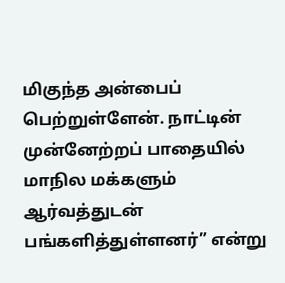மிகுந்த அன்பைப் பெற்றுள்ளேன். நாட்டின் முன்னேற்றப் பாதையில் மாநில மக்களும் ஆர்வத்துடன் பங்களித்துள்ளனர்” என்று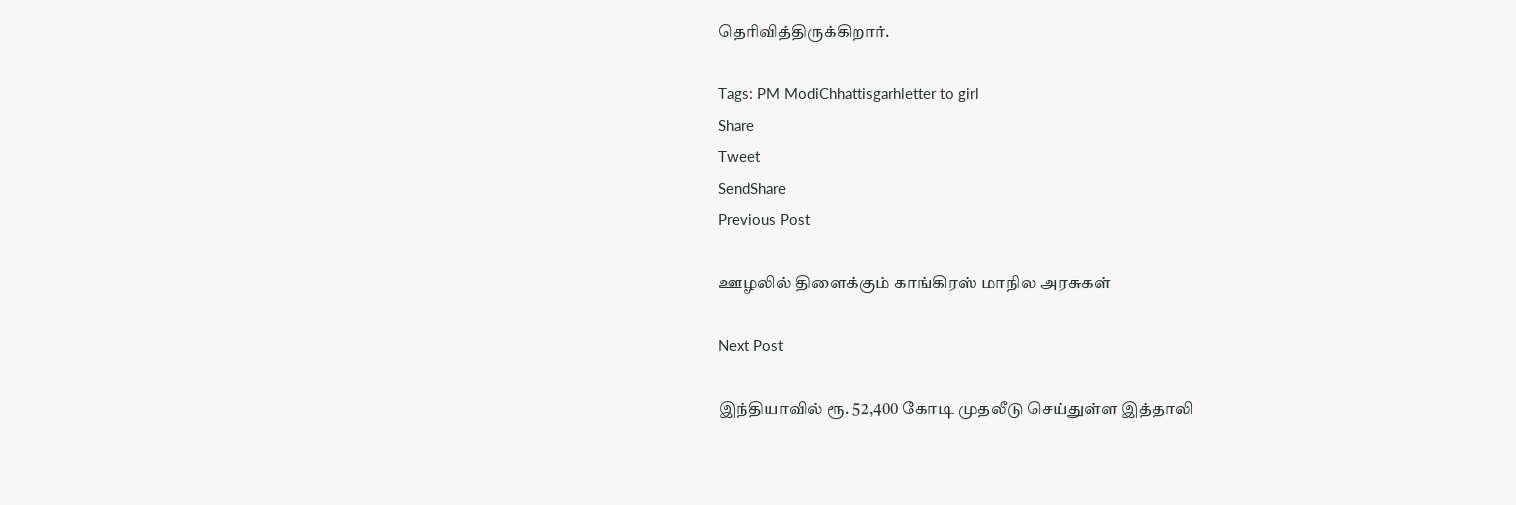தெரிவித்திருக்கிறார்.

Tags: PM ModiChhattisgarhletter to girl
Share
Tweet
SendShare
Previous Post

ஊழலில் திளைக்கும் காங்கிரஸ் மாநில அரசுகள்

Next Post

இந்தியாவில் ரூ. 52,400 கோடி முதலீடு செய்துள்ள இத்தாலி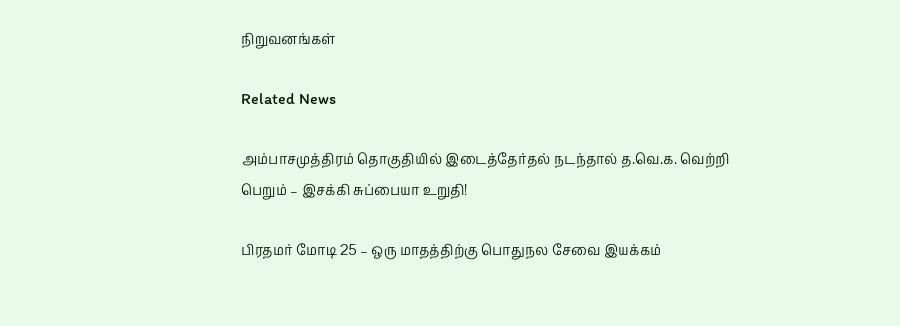நிறுவனங்கள்

Related News

அம்பாசமுத்திரம் தொகுதியில் இடைத்தேர்தல் நடந்தால் த.வெ.க. வெற்றி பெறும் – இசக்கி சுப்பையா உறுதி!

பிரதமர் மோடி 25 – ஒரு மாதத்திற்கு பொதுநல சேவை இயக்கம்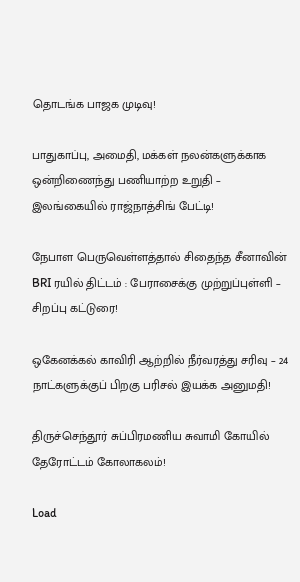தொடங்க பாஜக முடிவு!

பாதுகாப்பு, அமைதி, மக்கள் நலன்களுக்காக ஒன்றிணைந்து பணியாற்ற உறுதி – இலங்கையில் ராஜ்நாத்சிங் பேட்டி!

நேபாள பெருவெள்ளத்தால் சிதைந்த சீனாவின் BRI ரயில் திட்டம் : பேராசைக்கு முற்றுப்புள்ளி – சிறப்பு கட்டுரை!

ஒகேனக்கல் காவிரி ஆற்றில் நீர்வரத்து சரிவு – 24 நாட்களுக்குப் பிறகு பரிசல் இயக்க அனுமதி!

திருச்செந்தூர் சுப்பிரமணிய சுவாமி கோயில் தேரோட்டம் கோலாகலம்!

Load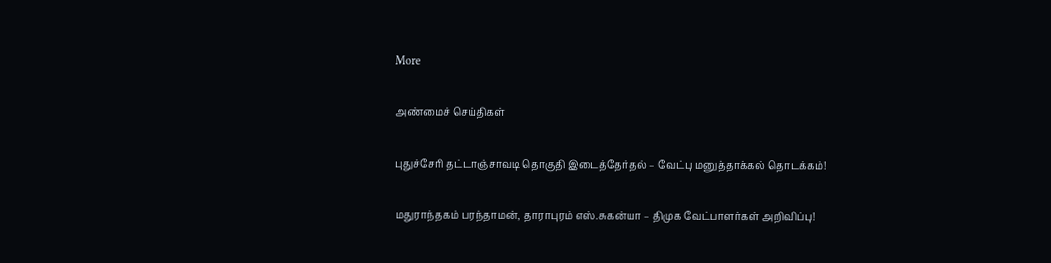More

அண்மைச் செய்திகள்

புதுச்சேரி தட்டாஞ்சாவடி தொகுதி இடைத்தேர்தல் – வேட்பு மனுத்தாக்கல் தொடக்கம்!

மதுராந்தகம் பரந்தாமன், தாராபுரம் எஸ்.சுகன்யா – திமுக வேட்பாளர்கள் அறிவிப்பு!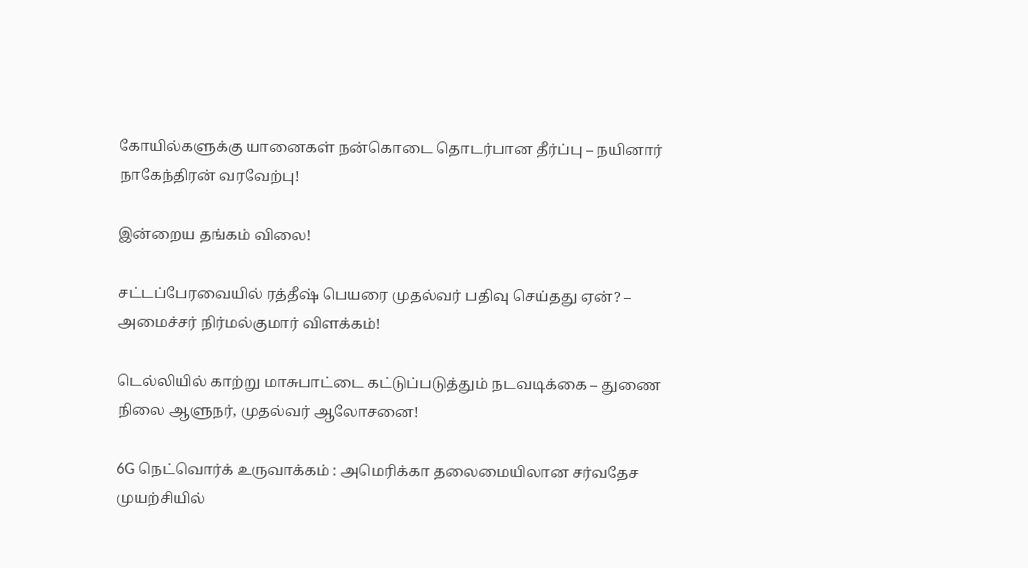கோயில்களுக்கு யானைகள் நன்கொடை தொடர்பான தீர்ப்பு – நயினார் நாகேந்திரன் வரவேற்பு!

இன்றைய தங்கம் விலை!

சட்டப்பேரவையில் ரத்தீஷ் பெயரை முதல்வர் பதிவு செய்தது ஏன்? – அமைச்சர் நிர்மல்குமார் விளக்கம்!

டெல்லியில் காற்று மாசுபாட்டை கட்டுப்படுத்தும் நடவடிக்கை – துணை நிலை ஆளுநர், முதல்வர் ஆலோசனை!

6G நெட்வொர்க் உருவாக்கம் : அமெரிக்கா தலைமையிலான சர்வதேச முயற்சியில்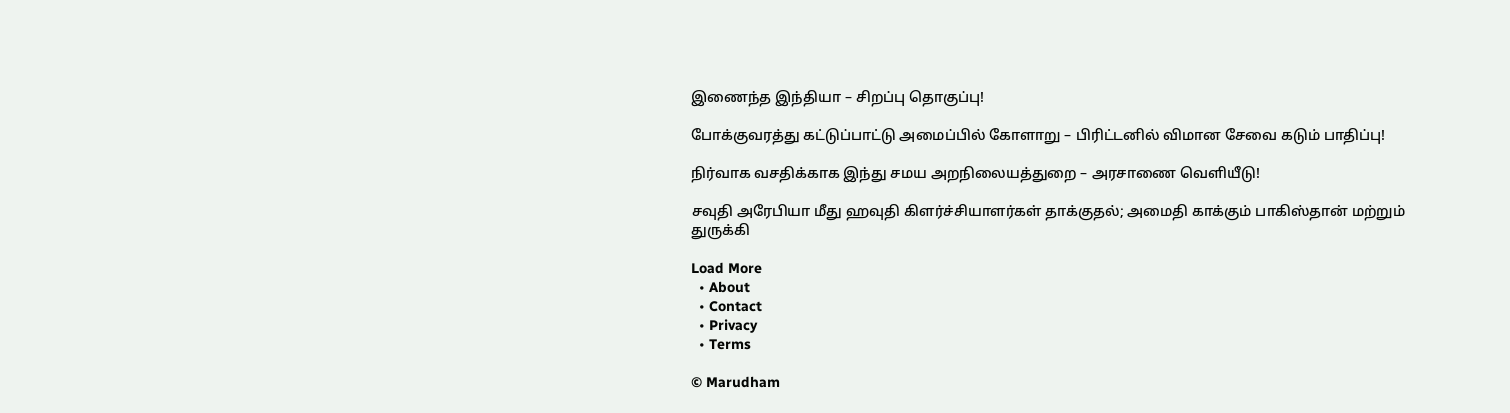இணைந்த இந்தியா – சிறப்பு தொகுப்பு!

போக்குவரத்து கட்டுப்பாட்டு அமைப்பில் கோளாறு – பிரிட்டனில் விமான சேவை கடும் பாதிப்பு!

நிர்வாக வசதிக்காக இந்து சமய அறநிலையத்துறை – அரசாணை வெளியீடு!

சவுதி அரேபியா மீது ஹவுதி கிளர்ச்சியாளர்கள் தாக்குதல்; அமைதி காக்கும் பாகிஸ்தான் மற்றும் துருக்கி

Load More
  • About
  • Contact
  • Privacy
  • Terms

© Marudham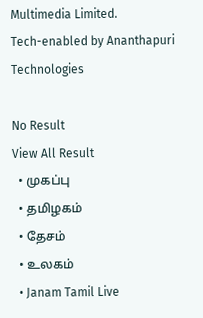Multimedia Limited.
Tech-enabled by Ananthapuri Technologies

No Result
View All Result
  • முகப்பு
  • தமிழகம்
  • தேசம்
  • உலகம்
  • Janam Tamil Live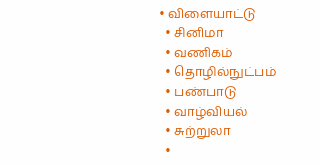• விளையாட்டு
  • சினிமா
  • வணிகம்
  • தொழில்நுட்பம்
  • பண்பாடு
  • வாழ்வியல்
  • சுற்றுலா
  •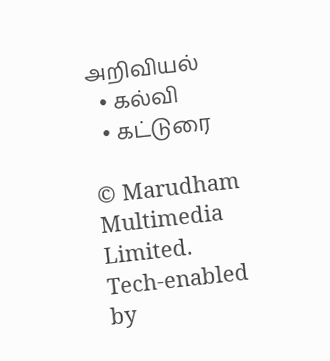அறிவியல்
  • கல்வி
  • கட்டுரை

© Marudham Multimedia Limited.
Tech-enabled by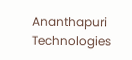Ananthapuri Technologies